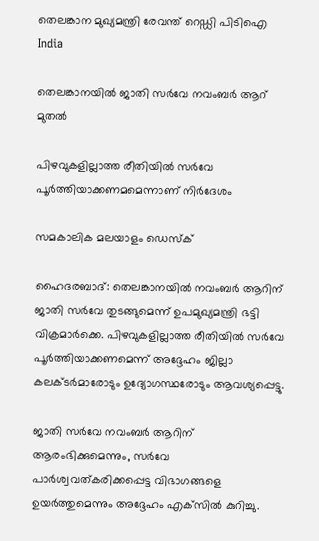തെലങ്കാന മുഖ്യമന്ത്രി രേവന്ത് റെഡ്ഡി പിടിഐ
India

തെലങ്കാനയില്‍ ജാതി സര്‍വേ നവംബര്‍ ആറ് മുതല്‍

പിഴവുകളില്ലാത്ത രീതിയില്‍ സര്‍വേ പൂര്‍ത്തിയാക്കണമമെന്നാണ് നിര്‍ദേശം

സമകാലിക മലയാളം ഡെസ്ക്

ഹൈദരബാദ്: തെലങ്കാനയില്‍ നവംബര്‍ ആറിന് ജാതി സര്‍വേ തുടങ്ങുമെന്ന് ഉപമുഖ്യമന്ത്രി ഭട്ടി വിക്രമാര്‍ക്കെ. പിഴവുകളില്ലാത്ത രീതിയില്‍ സര്‍വേ പൂര്‍ത്തിയാക്കണമെന്ന് അദ്ദേഹം ജില്ലാ കലക്ടര്‍മാരോടും ഉദ്യോഗസ്ഥരോടും ആവശ്യപ്പെട്ടു.

ജാതി സര്‍വേ നവംബര്‍ ആറിന് ആരംഭിക്കുമെന്നും, സര്‍വേ പാര്‍ശ്വവത്കരിക്കപ്പെട്ട വിഭാഗങ്ങളെ ഉയര്‍ത്തുമെന്നും അദ്ദേഹം എക്‌സില്‍ കുറിച്ചു.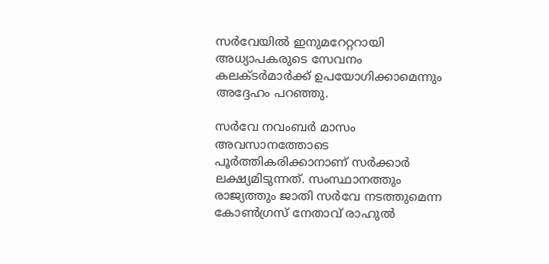സര്‍വേയില്‍ ഇനുമറേറ്ററായി അധ്യാപകരുടെ സേവനം കലക്ടര്‍മാര്‍ക്ക് ഉപയോഗിക്കാമെന്നും അദ്ദേഹം പറഞ്ഞു.

സര്‍വേ നവംബര്‍ മാസം അവസാനത്തോടെ പൂര്‍ത്തികരിക്കാനാണ് സര്‍ക്കാര്‍ ലക്ഷ്യമിടുന്നത്. സംസ്ഥാനത്തും രാജ്യത്തും ജാതി സര്‍വേ നടത്തുമെന്ന കോണ്‍ഗ്രസ് നേതാവ് രാഹുല്‍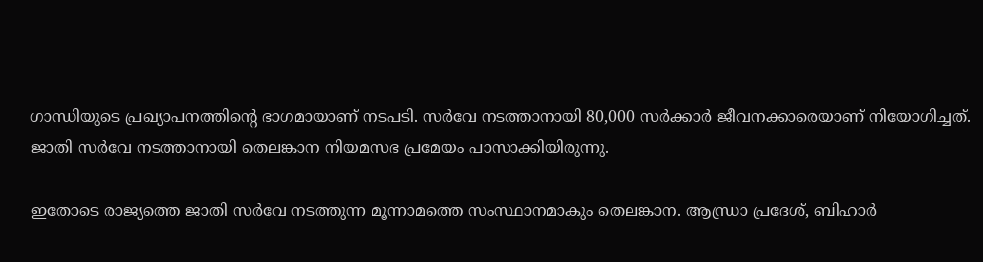ഗാന്ധിയുടെ പ്രഖ്യാപനത്തിന്റെ ഭാഗമായാണ് നടപടി. സര്‍വേ നടത്താനായി 80,000 സര്‍ക്കാര്‍ ജീവനക്കാരെയാണ് നിയോഗിച്ചത്. ജാതി സര്‍വേ നടത്താനായി തെലങ്കാന നിയമസഭ പ്രമേയം പാസാക്കിയിരുന്നു.

ഇതോടെ രാജ്യത്തെ ജാതി സര്‍വേ നടത്തുന്ന മൂന്നാമത്തെ സംസ്ഥാനമാകും തെലങ്കാന. ആന്ധ്രാ പ്രദേശ്, ബിഹാര്‍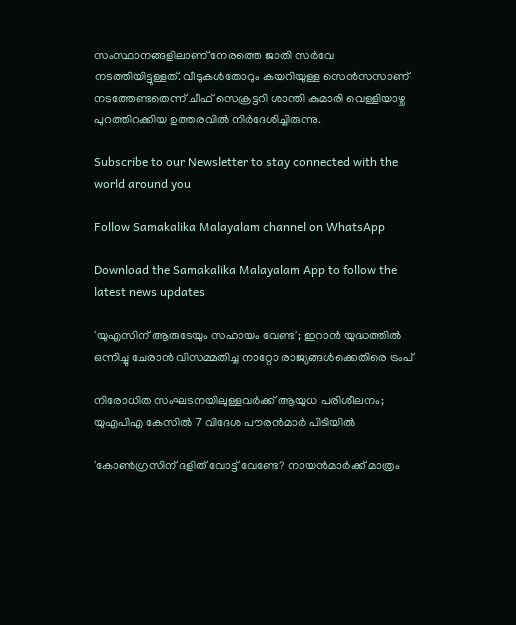സംസ്ഥാനങ്ങളിലാണ് നേരത്തെ ജാതി സര്‍വേ നടത്തിയിട്ടുള്ളത്. വീടുകള്‍തോറും കയറിയുള്ള സെന്‍സസാണ് നടത്തേണ്ടതെന്ന് ചീഫ് സെക്രട്ടറി ശാന്തി കുമാരി വെള്ളിയാഴ്ച പുറത്തിറക്കിയ ഉത്തരവില്‍ നിര്‍ദേശിച്ചിരുന്നു.

Subscribe to our Newsletter to stay connected with the world around you

Follow Samakalika Malayalam channel on WhatsApp

Download the Samakalika Malayalam App to follow the latest news updates

'യുഎസിന് ആരുടേയും സഹായം വേണ്ട'; ഇറാൻ യുദ്ധത്തിൽ ഒന്നിച്ചു ചേരാൻ വിസമ്മതിച്ച നാറ്റോ രാജ്യങ്ങൾക്കെതിരെ ട്രംപ്

നിരോധിത സംഘടനയിലുള്ളവർക്ക് ആയുധ പരിശീലനം; യുഎപിഎ കേസിൽ 7 വിദേശ പൗരൻമാർ പിടിയിൽ

'കോണ്‍ഗ്രസിന് ദളിത് വോട്ട് വേണ്ടേ? നായന്‍മാര്‍ക്ക് മാത്രം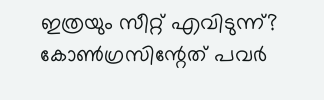ഇത്രയും സീറ്റ് എവിടുന്ന്? കോണ്‍ഗ്രസിന്റേത് പവര്‍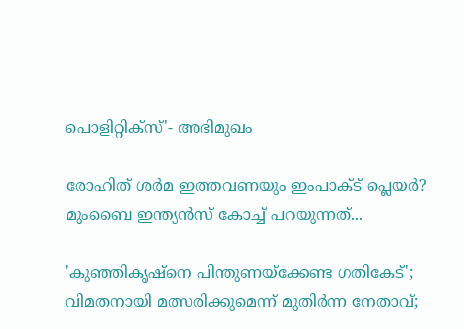പൊളിറ്റിക്‌സ്'- അഭിമുഖം

രോഹിത് ശര്‍മ ഇത്തവണയും ഇംപാക്ട് പ്ലെയര്‍? മുംബൈ ഇന്ത്യന്‍സ് കോച്ച് പറയുന്നത്...

'കുഞ്ഞികൃഷ്‌നെ പിന്തുണയ്‌ക്കേണ്ട ഗതികേട്'; വിമതനായി മത്സരിക്കുമെന്ന് മുതിര്‍ന്ന നേതാവ്;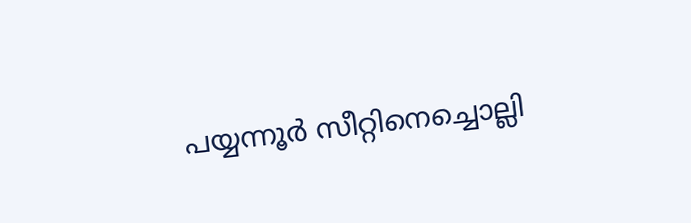പയ്യന്നൂര്‍ സീറ്റിനെച്ചൊല്ലി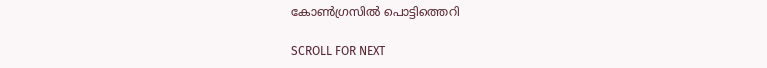കോണ്‍ഗ്രസില്‍ പൊട്ടിത്തെറി

SCROLL FOR NEXT